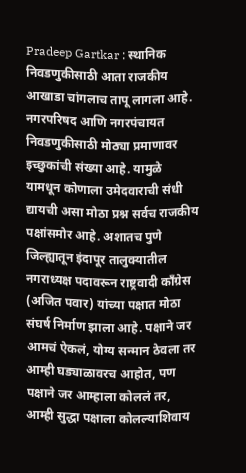Pradeep Gartkar : स्थानिक निवडणुकीसाठी आता राजकीय आखाडा चांगलाच तापू लागला आहे. नगरपरिषद आणि नगरपंचायत निवडणुकीसाठी मोठ्या प्रमाणावर इच्छुकांची संख्या आहे. यामुळे यामधून कोणाला उमेदवाराची संधी द्यायची असा मोठा प्रश्न सर्वच राजकीय पक्षांसमोर आहे. अशातच पुणे जिल्ह्यातून इंदापूर तालुक्यातील नगराध्यक्ष पदावरून राष्ट्रवादी काँग्रेस (अजित पवार) यांच्या पक्षात मोठा संघर्ष निर्माण झाला आहे. पक्षाने जर आमचं ऐकलं, योग्य सन्मान ठेवला तर आम्ही घड्याळावरच आहोत, पण पक्षाने जर आम्हाला कोललं तर, आम्ही सुद्धा पक्षाला कोलल्याशिवाय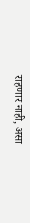राहणार नाही, असा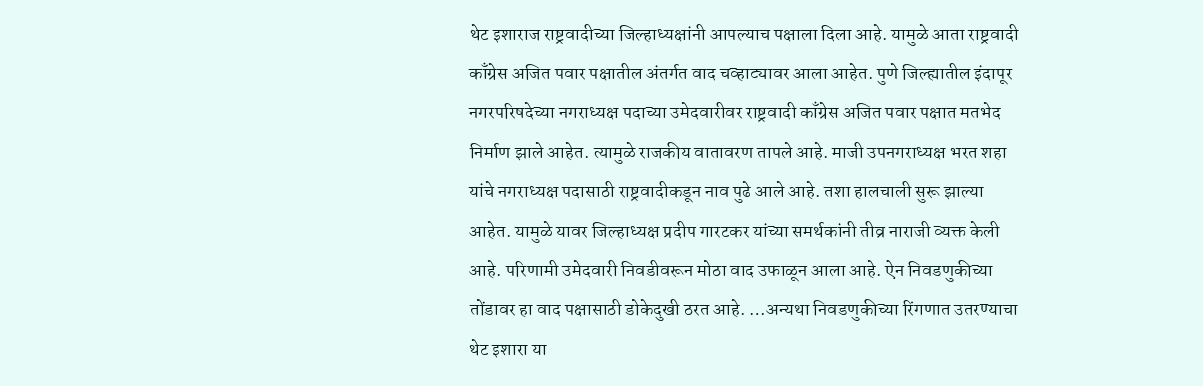थेट इशाराज राष्ट्रवादीच्या जिल्हाध्यक्षांनी आपल्याच पक्षाला दिला आहे. यामुळे आता राष्ट्रवादी काँग्रेस अजित पवार पक्षातील अंतर्गत वाद चव्हाट्यावर आला आहेत. पुणे जिल्ह्यातील इंदापूर नगरपरिषदेच्या नगराध्यक्ष पदाच्या उमेदवारीवर राष्ट्रवादी काँग्रेस अजित पवार पक्षात मतभेद निर्माण झाले आहेत. त्यामुळे राजकीय वातावरण तापले आहे. माजी उपनगराध्यक्ष भरत शहा यांचे नगराध्यक्ष पदासाठी राष्ट्रवादीकडून नाव पुढे आले आहे. तशा हालचाली सुरू झाल्या आहेत. यामुळे यावर जिल्हाध्यक्ष प्रदीप गारटकर यांच्या समर्थकांनी तीव्र नाराजी व्यक्त केली आहे. परिणामी उमेदवारी निवडीवरून मोठा वाद उफाळून आला आहे. ऐन निवडणुकीच्या तोंडावर हा वाद पक्षासाठी डोकेदुखी ठरत आहे. …अन्यथा निवडणुकीच्या रिंगणात उतरण्याचा थेट इशारा या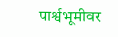पार्श्वभूमीवर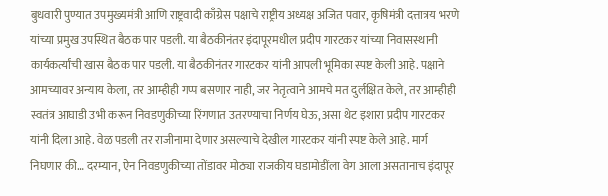बुधवारी पुण्यात उपमुख्यमंत्री आणि राष्ट्रवादी काँग्रेस पक्षाचे राष्ट्रीय अध्यक्ष अजित पवार, कृषिमंत्री दत्तात्रय भरणे यांच्या प्रमुख उपस्थित बैठक पार पडली. या बैठकीनंतर इंदापूरमधील प्रदीप गारटकर यांच्या निवासस्थानी कार्यकर्त्यांची खास बैठक पार पडली. या बैठकीनंतर गारटकर यांनी आपली भूमिका स्पष्ट केली आहे. पक्षाने आमच्यावर अन्याय केला, तर आम्हीही गप्प बसणार नाही, जर नेतृत्वाने आमचे मत दुर्लक्षित केले, तर आम्हीही स्वतंत्र आघाडी उभी करून निवडणुकीच्या रिंगणात उतरण्याचा निर्णय घेऊ, असा थेट इशारा प्रदीप गारटकर यांनी दिला आहे. वेळ पडली तर राजीनामा देणार असल्याचे देखील गारटकर यांनी स्पष्ट केले आहे. मार्ग निघणार की… दरम्यान, ऐन निवडणुकीच्या तोंडावर मोठ्या राजकीय घडामोडींला वेग आला असतानाच इंदापूर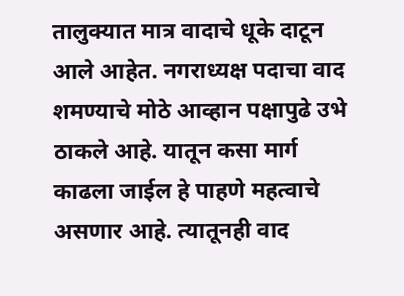तालुक्यात मात्र वादाचे धूके दाटून आले आहेत. नगराध्यक्ष पदाचा वाद शमण्याचे मोठे आव्हान पक्षापुढे उभे ठाकले आहे. यातून कसा मार्ग काढला जाईल हे पाहणे महत्वाचे असणार आहे. त्यातूनही वाद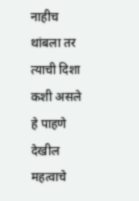नाहीच थांबला तर त्याची दिशा कशी असले हे पाहणे देखील महत्वाचे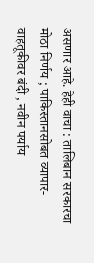असणार आहे. हेही वाचा : तालिबान सरकारचा मोठा निर्णय ; पाकिस्तानसोबत व्यापार-वाहतूकीवर बंदी , नवीन पर्याय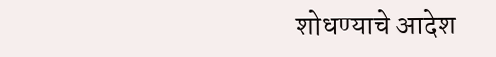शोधण्याचे आदेश